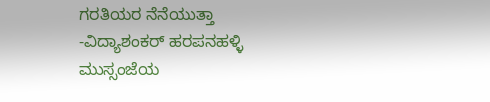ಗರತಿಯರ ನೆನೆಯುತ್ತಾ
-ವಿದ್ಯಾಶಂಕರ್ ಹರಪನಹಳ್ಳಿ
ಮುಸ್ಸಂಜೆಯ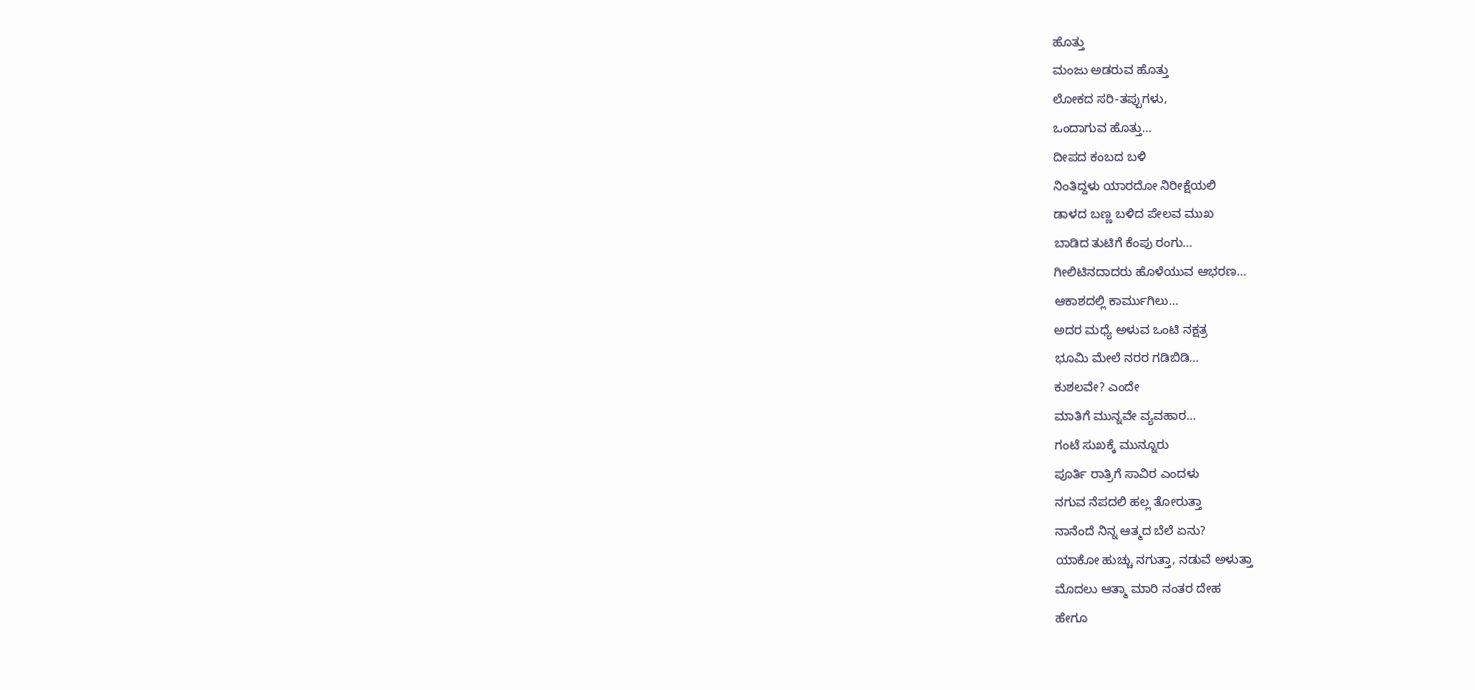ಹೊತ್ತು
ಮಂಜು ಅಡರುವ ಹೊತ್ತು
ಲೋಕದ ಸರಿ-ತಪ್ಪುಗಳು,
ಒಂದಾಗುವ ಹೊತ್ತು…
ದೀಪದ ಕಂಬದ ಬಳಿ
ನಿಂತಿದ್ದಳು ಯಾರದೋ ನಿರೀಕ್ಷೆಯಲಿ
ಡಾಳದ ಬಣ್ಣ ಬಳಿದ ಪೇಲವ ಮುಖ
ಬಾಡಿದ ತುಟಿಗೆ ಕೆಂಪು ರಂಗು…
ಗೀಲಿಟಿನದಾದರು ಹೊಳೆಯುವ ಆಭರಣ…
ಆಕಾಶದಲ್ಲಿ ಕಾರ್ಮುಗಿಲು…
ಅದರ ಮಧ್ಯೆ ಅಳುವ ಒಂಟಿ ನಕ್ಷತ್ರ
ಭೂಮಿ ಮೇಲೆ ನರರ ಗಡಿಬಿಡಿ…
ಕುಶಲವೇ? ಎಂದೇ
ಮಾತಿಗೆ ಮುನ್ನವೇ ವ್ಯವಹಾರ…
ಗಂಟೆ ಸುಖಕ್ಕೆ ಮುನ್ನೂರು
ಪೂರ್ತಿ ರಾತ್ರಿಗೆ ಸಾವಿರ ಎಂದಳು
ನಗುವ ನೆಪದಲಿ ಹಲ್ಲ ತೋರುತ್ತಾ
ನಾನೆಂದೆ ನಿನ್ನ ಆತ್ಮದ ಬೆಲೆ ಏನು?
ಯಾಕೋ ಹುಚ್ಚು ನಗುತ್ತಾ, ನಡುವೆ ಅಳುತ್ತಾ
ಮೊದಲು ಆತ್ಮಾ ಮಾರಿ ನಂತರ ದೇಹ
ಹೇಗೂ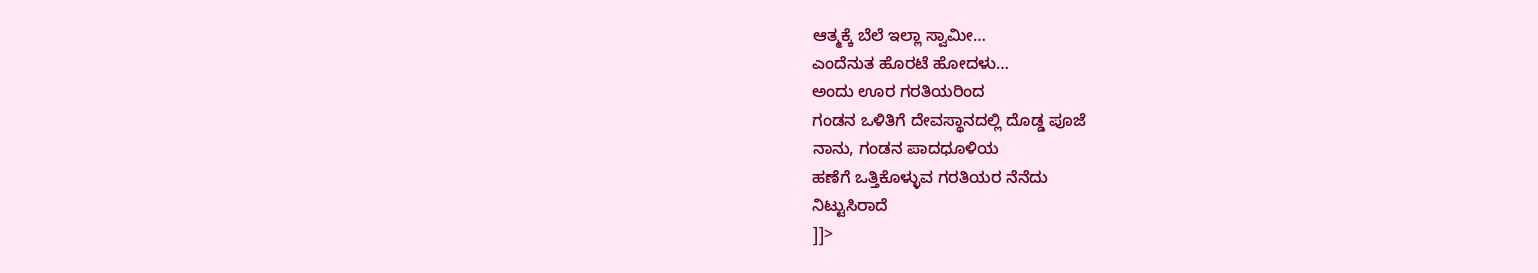ಆತ್ಮಕ್ಕೆ ಬೆಲೆ ಇಲ್ಲಾ ಸ್ವಾಮೀ…
ಎಂದೆನುತ ಹೊರಟೆ ಹೋದಳು…
ಅಂದು ಊರ ಗರತಿಯರಿಂದ
ಗಂಡನ ಒಳಿತಿಗೆ ದೇವಸ್ಥಾನದಲ್ಲಿ ದೊಡ್ಡ ಪೂಜೆ
ನಾನು, ಗಂಡನ ಪಾದಧೂಳಿಯ
ಹಣೆಗೆ ಒತ್ತಿಕೊಳ್ಳುವ ಗರತಿಯರ ನೆನೆದು
ನಿಟ್ಟುಸಿರಾದೆ
]]>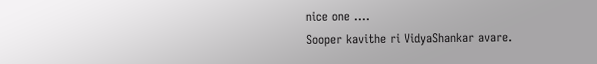nice one ….
Sooper kavithe ri VidyaShankar avare.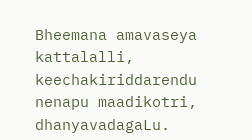Bheemana amavaseya kattalalli, keechakiriddarendu nenapu maadikotri, dhanyavadagaLu.